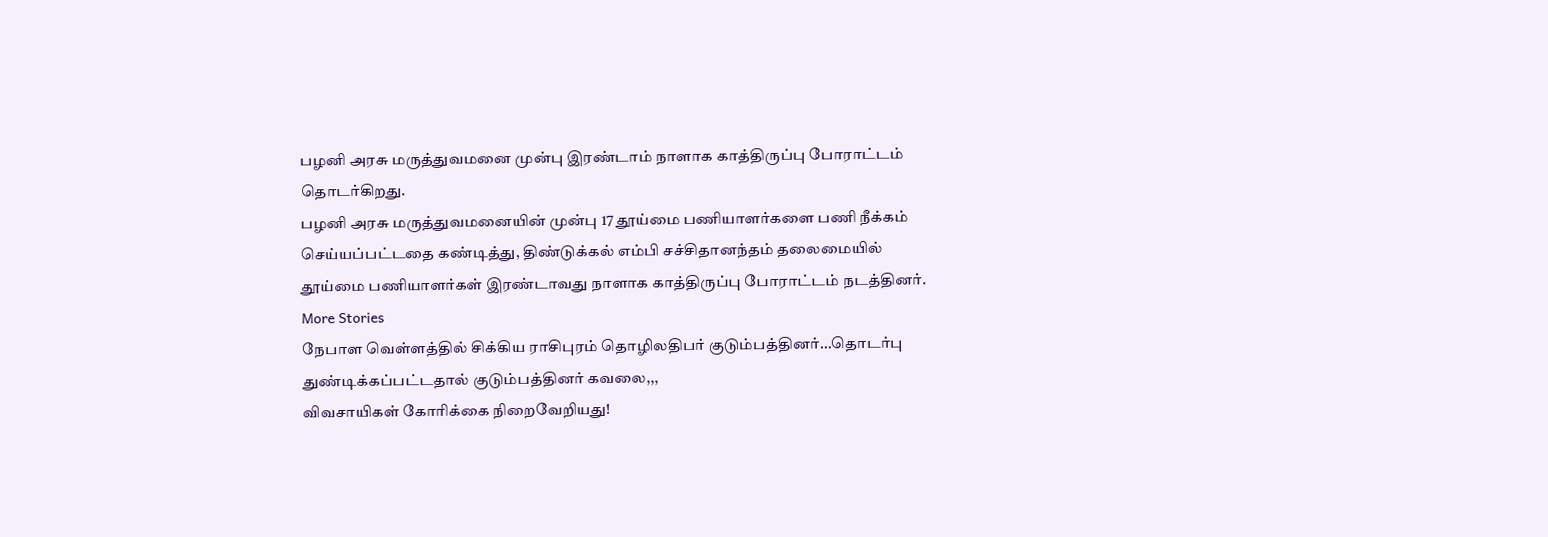பழனி அரசு மருத்துவமனை முன்பு இரண்டாம் நாளாக காத்திருப்பு போராட்டம் தொடர்கிறது.
பழனி அரசு மருத்துவமனையின் முன்பு 17 தூய்மை பணியாளர்களை பணி நீக்கம் செய்யப்பட்டதை கண்டித்து, திண்டுக்கல் எம்பி சச்சிதானந்தம் தலைமையில் தூய்மை பணியாளர்கள் இரண்டாவது நாளாக காத்திருப்பு போராட்டம் நடத்தினர்.
More Stories
நேபாள வெள்ளத்தில் சிக்கிய ராசிபுரம் தொழிலதிபர் குடும்பத்தினர்…தொடர்பு துண்டிக்கப்பட்டதால் குடும்பத்தினர் கவலை,,,
விவசாயிகள் கோரிக்கை நிறைவேறியது!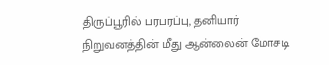திருப்பூரில் பரபரப்பு, தனியார் நிறுவனத்தின் மீது ஆன்லைன் மோசடி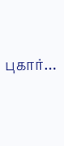புகார்…